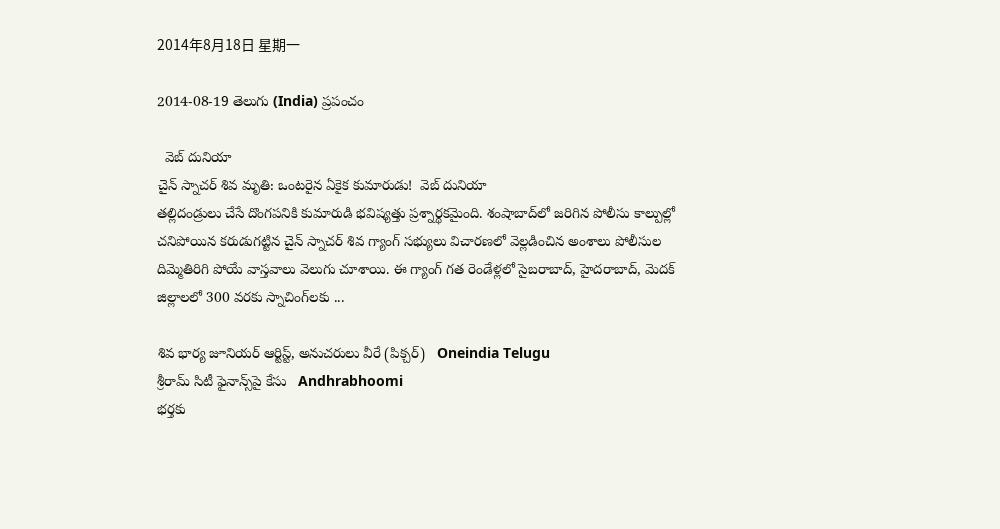2014年8月18日 星期一

2014-08-19 తెలుగు (India) ప్రపంచం

  వెబ్ దునియా
చైన్ స్నాచర్ శివ మృతి: ఒంటరైన ఏకైక కుమారుడు!  వెబ్ దునియా
తల్లిదండ్రులు చేసే దొంగపనికి కుమారుడి భవిష్యత్తు ప్రశ్నార్థకమైంది. శంషాబాద్‌లో జరిగిన పోలీసు కాల్పుల్లో చనిపోయిన కరుడుగట్టిన చైన్ స్నాచర్ శివ గ్యాంగ్ సభ్యులు విచారణలో వెల్లడించిన అంశాలు పోలీసుల దిమ్మెతిరిగి పోయే వాస్తవాలు వెలుగు చూశాయి. ఈ గ్యాంగ్ గత రెండేళ్లలో సైబరాబాద్, హైదరాబాద్, మెదక్ జిల్లాలలో 300 వరకు స్నాచింగ్‌లకు ...

శివ భార్య జూనియర్ ఆర్టిస్ట్, అనుచరులు వీరే (పిక్చర్)   Oneindia Telugu
శ్రీరామ్ సిటీ ఫైనాన్స్‌పై కేసు   Andhrabhoomi
భర్తకు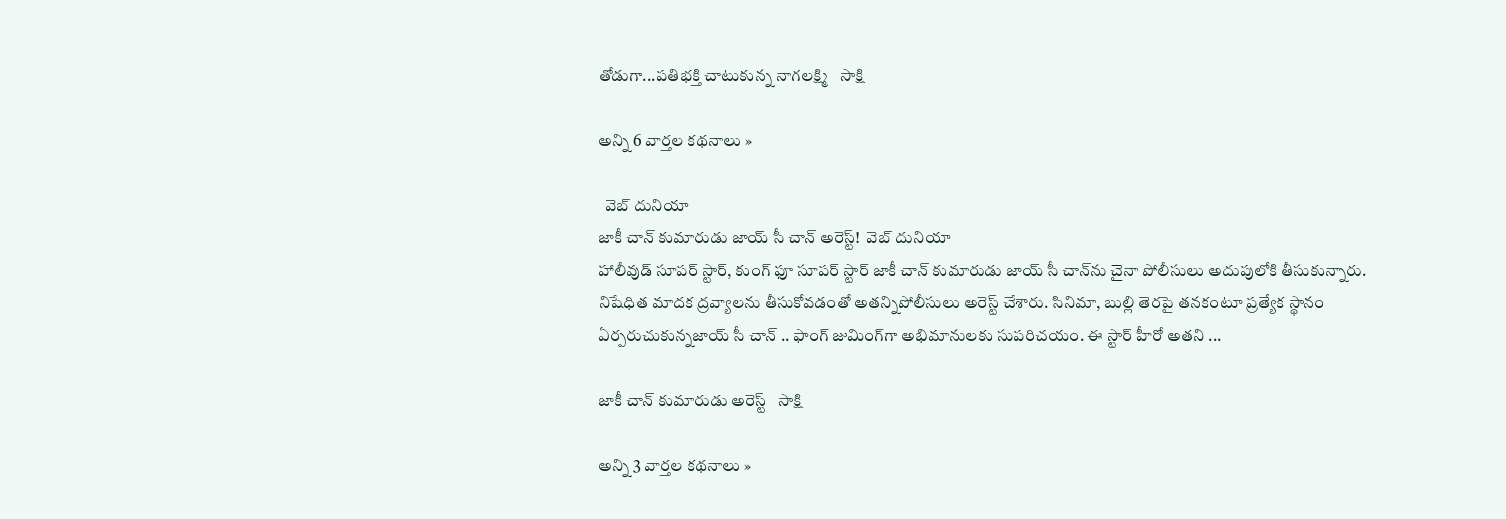తోడుగా...పతిభక్తి చాటుకున్న నాగలక్ష్మి   సాక్షి

అన్ని 6 వార్తల కథనాలు »

  వెబ్ దునియా
జాకీ చాన్ కుమారుడు జాయ్ సీ చాన్ అరెస్ట్!  వెబ్ దునియా
హాలీవుడ్ సూపర్ స్టార్, కుంగ్ ఫూ సూపర్ స్టార్ జాకీ చాన్ కుమారుడు జాయ్ సీ చాన్‌ను చైనా పోలీసులు అదుపులోకి తీసుకున్నారు. నిషేధిత మాదక ద్రవ్యాలను తీసుకోవడంతో అతన్నిపోలీసులు అరెస్ట్ చేశారు. సినిమా, బుల్లి తెరపై తనకంటూ ప్రత్యేక స్థానం ఏర్పరుచుకున్నజాయ్ సీ చాన్ .. ఫాంగ్ జుమింగ్‌గా అభిమానులకు సుపరిచయం. ఈ స్టార్ హీరో అతని ...

జాకీ చాన్ కుమారుడు అరెస్ట్   సాక్షి

అన్ని 3 వార్తల కథనాలు »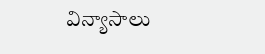విన్యాసాలు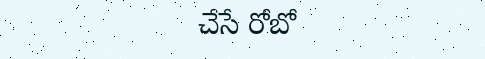చేసే రోబో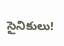సైనికులు!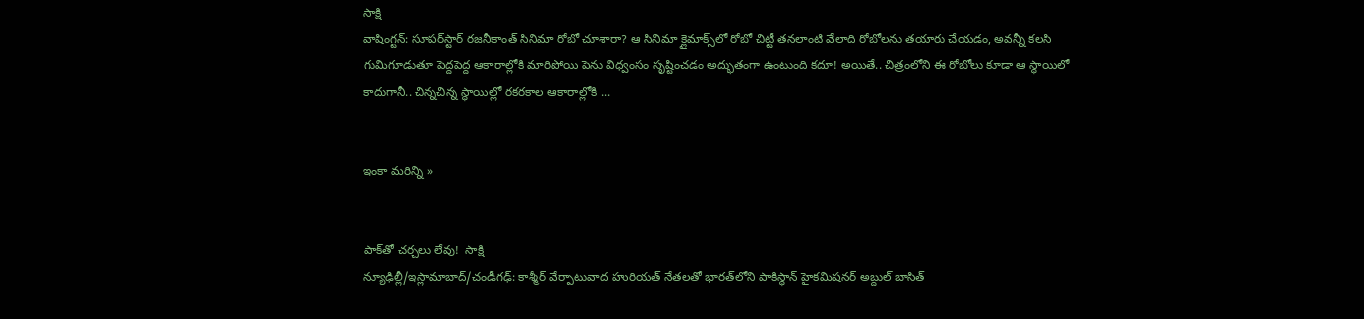సాక్షి
వాషింగ్టన్: సూపర్‌స్టార్ రజనీకాంత్ సినిమా రోబో చూశారా? ఆ సినిమా క్లైమాక్స్‌లో రోబో చిట్టీ తనలాంటి వేలాది రోబోలను తయారు చేయడం, అవన్నీ కలసి గుమిగూడుతూ పెద్దపెద్ద ఆకారాల్లోకి మారిపోయి పెను విధ్వంసం సృష్టించడం అద్భుతంగా ఉంటుంది కదూ! అయితే.. చిత్రంలోని ఈ రోబోలు కూడా ఆ స్థాయిలో కాదుగానీ.. చిన్నచిన్న స్థాయిల్లో రకరకాల ఆకారాల్లోకి ...


ఇంకా మరిన్ని »


పాక్‌తో చర్చలు లేవు!  సాక్షి
న్యూఢిల్లీ/ఇస్లామాబాద్/చండీగఢ్: కాశ్మీర్ వేర్పాటువాద హురియత్ నేతలతో భారత్‌లోని పాకిస్థాన్ హైకమిషనర్ అబ్దుల్ బాసిత్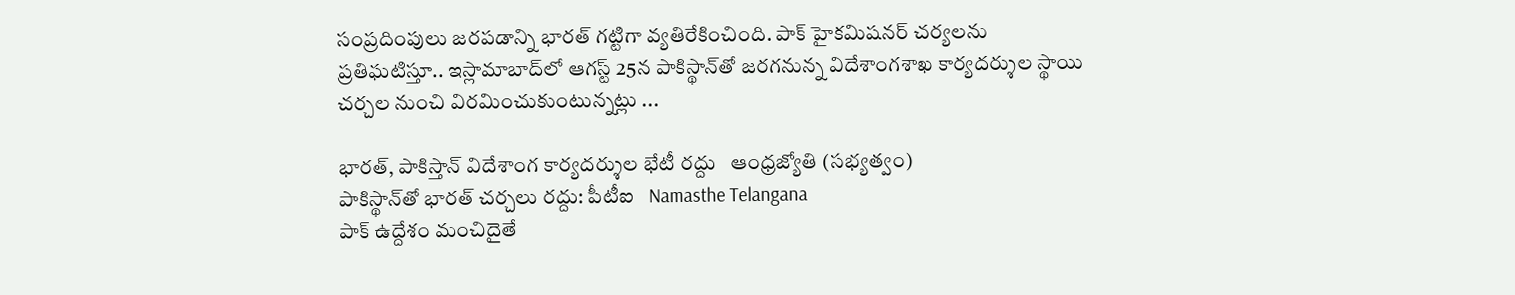సంప్రదింపులు జరపడాన్ని భారత్ గట్టిగా వ్యతిరేకించింది. పాక్ హైకమిషనర్ చర్యలను ప్రతిఘటిస్తూ.. ఇస్లామాబాద్‌లో ఆగస్ట్ 25న పాకిస్థాన్‌తో జరగనున్న విదేశాంగశాఖ కార్యదర్శుల స్థాయి చర్చల నుంచి విరమించుకుంటున్నట్లు ...

భారత్, పాకిస్తాన్ విదేశాంగ కార్యదర్శుల భేటీ రద్దు   ఆంధ్రజ్యోతి (సభ్యత్వం)
పాకిస్థాన్‌తో భారత్ చర్చలు రద్దు: పీటీఐ   Namasthe Telangana
పాక్ ఉద్దేశం మంచిదైతే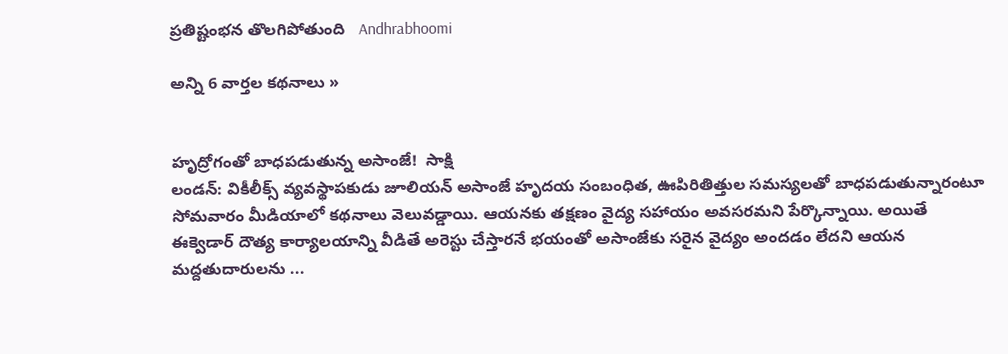ప్రతిష్టంభన తొలగిపోతుంది   Andhrabhoomi

అన్ని 6 వార్తల కథనాలు »


హృద్రోగంతో బాధపడుతున్న అసాంజే!  సాక్షి
లండన్: వికీలీక్స్ వ్యవస్థాపకుడు జూలియన్ అసాంజే హృదయ సంబంధిత, ఊపిరితిత్తుల సమస్యలతో బాధపడుతున్నారంటూ సోమవారం మీడియాలో కథనాలు వెలువడ్డాయి. ఆయనకు తక్షణం వైద్య సహాయం అవసరమని పేర్కొన్నాయి. అయితే ఈక్వెడార్ దౌత్య కార్యాలయాన్ని వీడితే అరెస్టు చేస్తారనే భయంతో అసాంజేకు సరైన వైద్యం అందడం లేదని ఆయన మద్దతుదారులను ...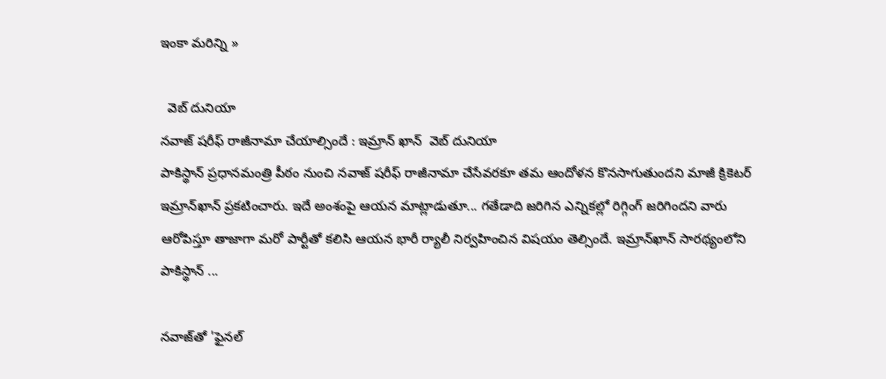ఇంకా మరిన్ని »

  వెబ్ దునియా
నవాజ్ షరీఫ్ రాజీనామా చేయాల్సిందే : ఇమ్రాన్ ఖాన్  వెబ్ దునియా
పాకిస్థాన్ ప్రధానమంత్రి పీఠం నుంచి నవాజ్ షరీఫ్ రాజీనామా చేసేవరకూ తమ ఆందోళన కొనసాగుతుందని మాజీ క్రికెటర్ ఇమ్రాన్‌ఖాన్ ప్రకటించారు. ఇదే అంశంపై ఆయన మాట్లాడుతూ... గతేడాది జరిగిన ఎన్నికల్లో రిగ్గింగ్ జరిగిందని వారు ఆరోపిస్తూ తాజాగా మరో పార్టీతో కలిసి ఆయన భారీ ర్యాలీ నిర్వహించిన విషయం తెల్సిందే. ఇమ్రాన్‌ఖాన్ సారథ్యంలోని పాకిస్థాన్ ...

నవాజ్‌తో 'ఫైనల్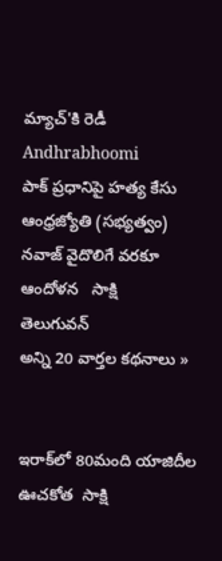మ్యాచ్'కి రెడీ   Andhrabhoomi
పాక్‌ ప్రధానిపై హత్య కేసు   ఆంధ్రజ్యోతి (సభ్యత్వం)
నవాజ్ వైదొలిగే వరకూ ఆందోళన   సాక్షి
తెలుగువన్
అన్ని 20 వార్తల కథనాలు »


ఇరాక్‌లో 80మంది యాజిదీల ఊచకోత  సాక్షి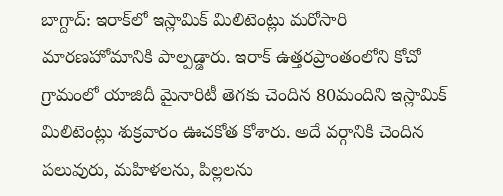బాగ్దాద్: ఇరాక్‌లో ఇస్లామిక్ మిలిటెంట్లు మరోసారి మారణహోమానికి పాల్పడ్డారు. ఇరాక్ ఉత్తరప్రాంతంలోని కోచో గ్రామంలో యాజిదీ మైనారిటీ తెగకు చెందిన 80మందిని ఇస్లామిక్ మిలిటెంట్లు శుక్రవారం ఊచకోత కోశారు. అదే వర్గానికి చెందిన పలువురు, మహిళలను, పిల్లలను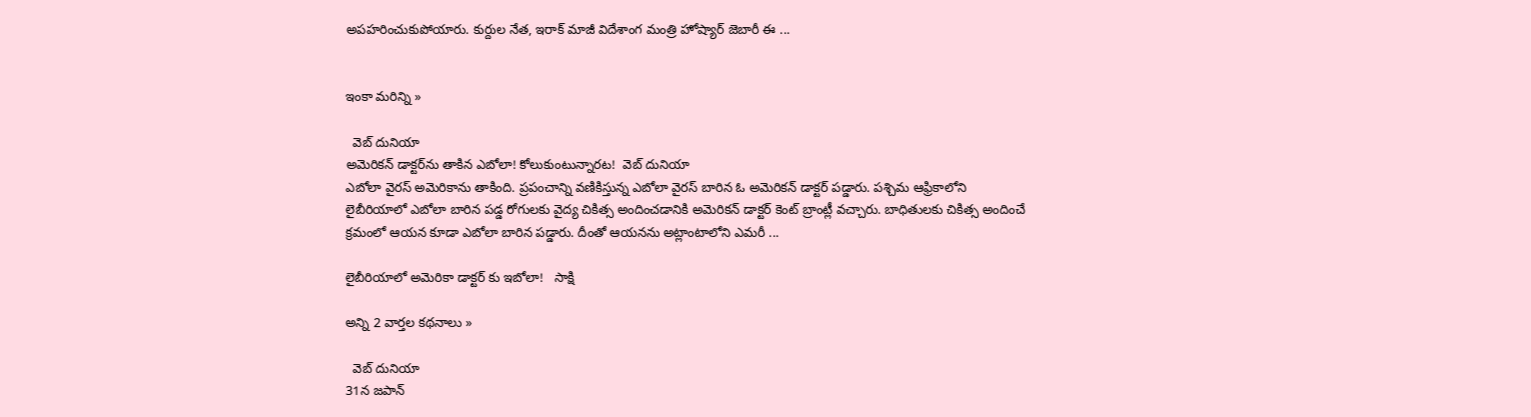అపహరించుకుపోయారు. కుర్దుల నేత, ఇరాక్ మాజీ విదేశాంగ మంత్రి హోష్యార్ జెబారీ ఈ ...


ఇంకా మరిన్ని »

  వెబ్ దునియా
అమెరికన్ డాక్టర్‌ను తాకిన ఎబోలా! కోలుకుంటున్నారట!  వెబ్ దునియా
ఎబోలా వైరస్ అమెరికాను తాకింది. ప్రపంచాన్ని వణికిస్తున్న ఎబోలా వైరస్ బారిన ఓ అమెరికన్ డాక్టర్ పడ్డారు. పశ్చిమ ఆఫ్రికాలోని లైబీరియాలో ఎబోలా బారిన పడ్డ రోగులకు వైద్య చికిత్స అందించడానికి అమెరికన్ డాక్టర్ కెంట్ బ్రాంట్లీ వచ్చారు. బాధితులకు చికిత్స అందించే క్రమంలో ఆయన కూడా ఎబోలా బారిన పడ్డారు. దీంతో ఆయనను అట్లాంటాలోని ఎమరీ ...

లైబీరియాలో అమెరికా డాక్టర్ కు ఇబోలా!   సాక్షి

అన్ని 2 వార్తల కథనాలు »

  వెబ్ దునియా
31న జపాన్‌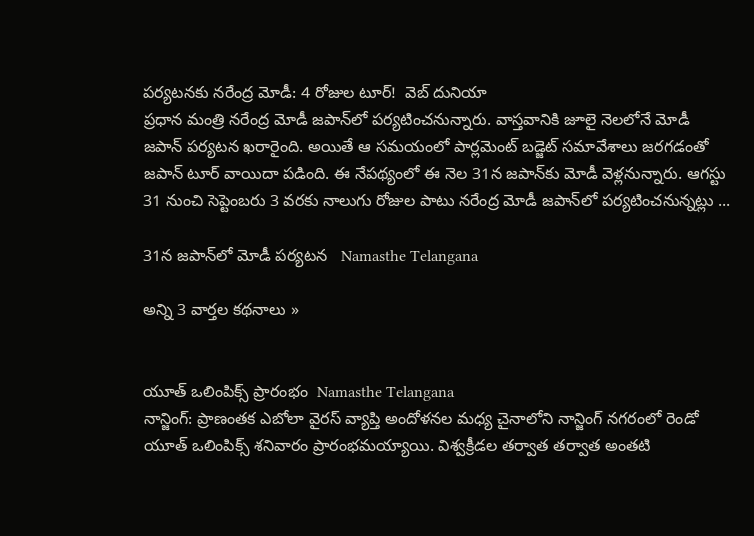పర్యటనకు నరేంద్ర మోడీ: 4 రోజుల టూర్!  వెబ్ దునియా
ప్రధాన మంత్రి నరేంద్ర మోడీ జపాన్‌లో పర్యటించనున్నారు. వాస్తవానికి జూలై నెలలోనే మోడీ జపాన్ పర్యటన ఖరారైంది. అయితే ఆ సమయంలో పార్లమెంట్ బడ్జెట్ సమావేశాలు జరగడంతో జపాన్ టూర్ వాయిదా పడింది. ఈ నేపథ్యంలో ఈ నెల 31న జపాన్‌కు మోడీ వెళ్లనున్నారు. ఆగస్టు 31 నుంచి సెప్టెంబరు 3 వరకు నాలుగు రోజుల పాటు నరేంద్ర మోడీ జపాన్‌లో పర్యటించనున్నట్లు ...

31న జపాన్‌లో మోడీ పర్యటన   Namasthe Telangana

అన్ని 3 వార్తల కథనాలు »


యూత్ ఒలింపిక్స్ ప్రారంభం  Namasthe Telangana
నాన్జింగ్: ప్రాణంతక ఎబోలా వైరస్ వ్యాప్తి అందోళనల మధ్య చైనాలోని నాన్జింగ్ నగరంలో రెండో యూత్ ఒలింపిక్స్ శనివారం ప్రారంభమయ్యాయి. విశ్వక్రీడల తర్వాత తర్వాత అంతటి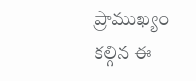ప్రాముఖ్యం కల్గిన ఈ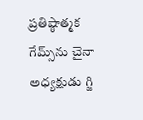ప్రతిష్ఠాత్మక గేమ్స్‌ను చైనా అధ్యక్షుడు గ్జి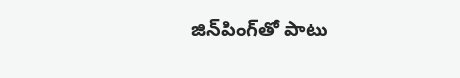జిన్‌పింగ్‌తో పాటు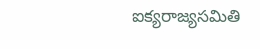ఐక్యరాజ్యసమితి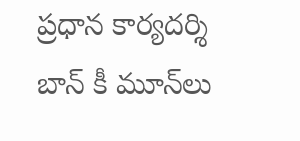ప్రధాన కార్యదర్శి బాన్ కీ మూన్‌లు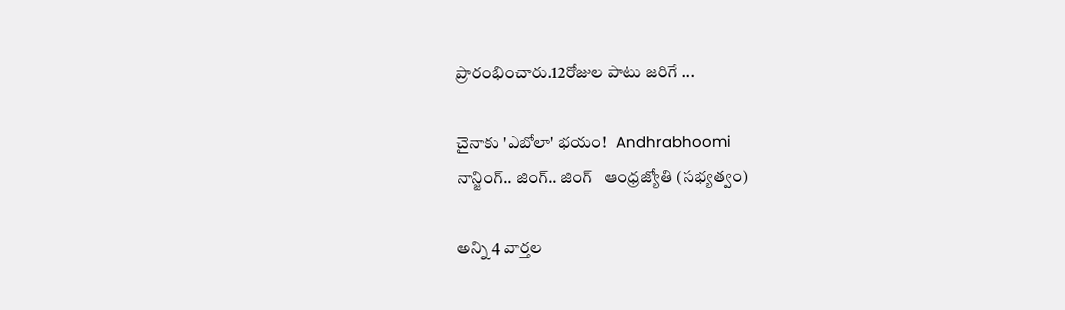ప్రారంభించారు.12రోజుల పాటు జరిగే ...

చైనాకు 'ఎబోలా' భయం!   Andhrabhoomi
నాన్జింగ్‌.. జింగ్‌.. జింగ్‌   ఆంధ్రజ్యోతి (సభ్యత్వం)

అన్ని 4 వార్తల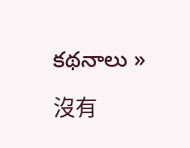కథనాలు »

沒有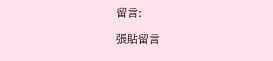留言:

張貼留言